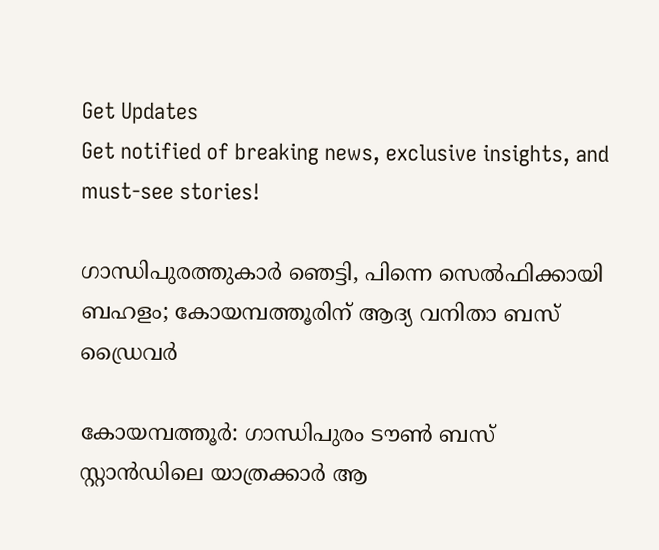Get Updates
Get notified of breaking news, exclusive insights, and must-see stories!

ഗാന്ധിപുരത്തുകാര്‍ ഞെട്ടി, പിന്നെ സെല്‍ഫിക്കായി ബഹളം; കോയമ്പത്തൂരിന് ആദ്യ വനിതാ ബസ് ഡ്രൈവര്‍

കോയമ്പത്തൂര്‍: ഗാന്ധിപുരം ടൗണ്‍ ബസ് സ്റ്റാന്‍ഡിലെ യാത്രക്കാര്‍ ആ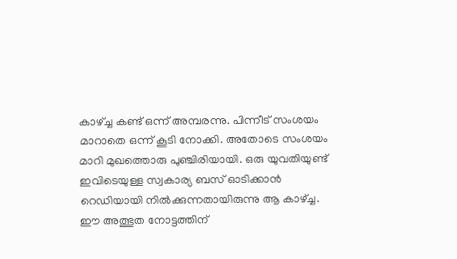കാഴ്ച്ച കണ്ട് ഒന്ന് അമ്പരന്നു. പിന്നീട് സംശയം മാറാതെ ഒന്ന് കൂടി നോക്കി. അതോടെ സംശയം മാറി മുഖത്തൊരു പുഞ്ചിരിയായി. ഒരു യുവതിയുണ്ട് ഇവിടെയുള്ള സ്വകാര്യ ബസ് ഓടിക്കാന്‍ റെഡിയായി നില്‍ക്കുന്നതായിരുന്നു ആ കാഴ്ച്ച. ഈ അത്ഭുത നോട്ടത്തിന്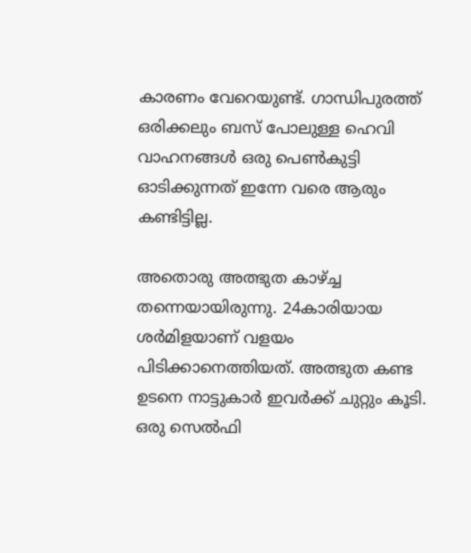കാരണം വേറെയുണ്ട്. ഗാന്ധിപുരത്ത് ഒരിക്കലും ബസ് പോലുള്ള ഹെവി വാഹനങ്ങള്‍ ഒരു പെണ്‍കുട്ടി ഓടിക്കുന്നത് ഇന്നേ വരെ ആരും കണ്ടിട്ടില്ല.

അതൊരു അത്ഭുത കാഴ്ച്ച തന്നെയായിരുന്നു. 24കാരിയായ ശര്‍മിളയാണ് വളയം പിടിക്കാനെത്തിയത്. അത്ഭുത കണ്ട ഉടനെ നാട്ടുകാര്‍ ഇവര്‍ക്ക് ചുറ്റും കൂടി. ഒരു സെല്‍ഫി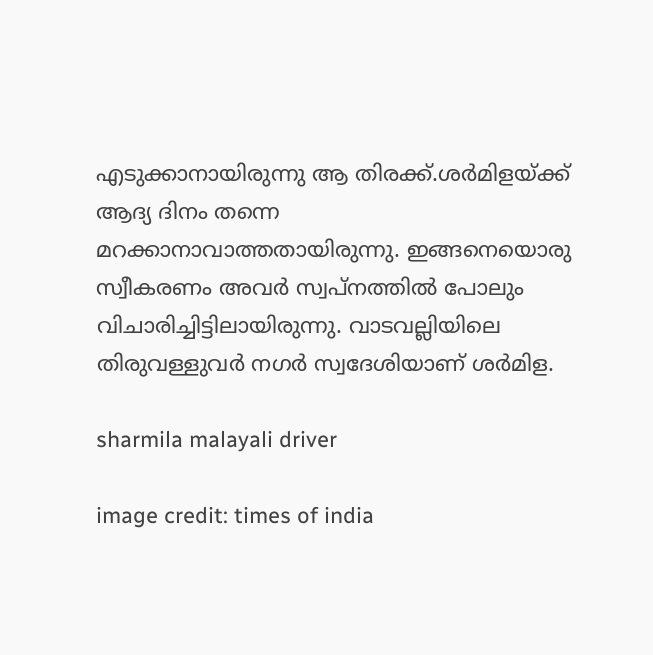എടുക്കാനായിരുന്നു ആ തിരക്ക്.ശര്‍മിളയ്ക്ക് ആദ്യ ദിനം തന്നെ മറക്കാനാവാത്തതായിരുന്നു. ഇങ്ങനെയൊരു സ്വീകരണം അവര്‍ സ്വപ്‌നത്തില്‍ പോലും വിചാരിച്ചിട്ടിലായിരുന്നു. വാടവല്ലിയിലെ തിരുവള്ളുവര്‍ നഗര്‍ സ്വദേശിയാണ് ശര്‍മിള.

sharmila malayali driver

image credit: times of india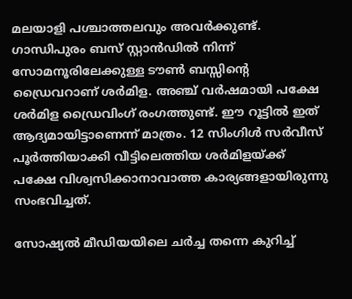മലയാളി പശ്ചാത്തലവും അവര്‍ക്കുണ്ട്. ഗാന്ധിപുരം ബസ് സ്റ്റാന്‍ഡില്‍ നിന്ന് സോമനൂരിലേക്കുള്ള ടൗണ്‍ ബസ്സിന്റെ ഡ്രൈവറാണ് ശര്‍മിള. അഞ്ച് വര്‍ഷമായി പക്ഷേ ശര്‍മിള ഡ്രൈവിംഗ് രംഗത്തുണ്ട്. ഈ റൂട്ടില്‍ ഇത് ആദ്യമായിട്ടാണെന്ന് മാത്രം. 12 സിംഗിള്‍ സര്‍വീസ് പൂര്‍ത്തിയാക്കി വീട്ടിലെത്തിയ ശര്‍മിളയ്ക്ക് പക്ഷേ വിശ്വസിക്കാനാവാത്ത കാര്യങ്ങളായിരുന്നു സംഭവിച്ചത്.

സോഷ്യല്‍ മീഡിയയിലെ ചര്‍ച്ച തന്നെ കുറിച്ച്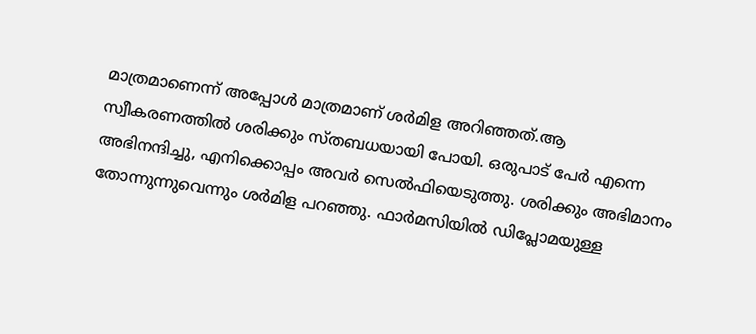മാത്രമാണെന്ന് അപ്പോള്‍ മാത്രമാണ് ശര്‍മിള അറിഞ്ഞത്.ആ സ്വീകരണത്തില്‍ ശരിക്കും സ്തബധയായി പോയി. ഒരുപാട് പേര്‍ എന്നെ അഭിനന്ദിച്ചു, എനിക്കൊപ്പം അവര്‍ സെല്‍ഫിയെടുത്തു. ശരിക്കും അഭിമാനം തോന്നുന്നുവെന്നും ശര്‍മിള പറഞ്ഞു. ഫാര്‍മസിയില്‍ ഡിപ്ലോമയുള്ള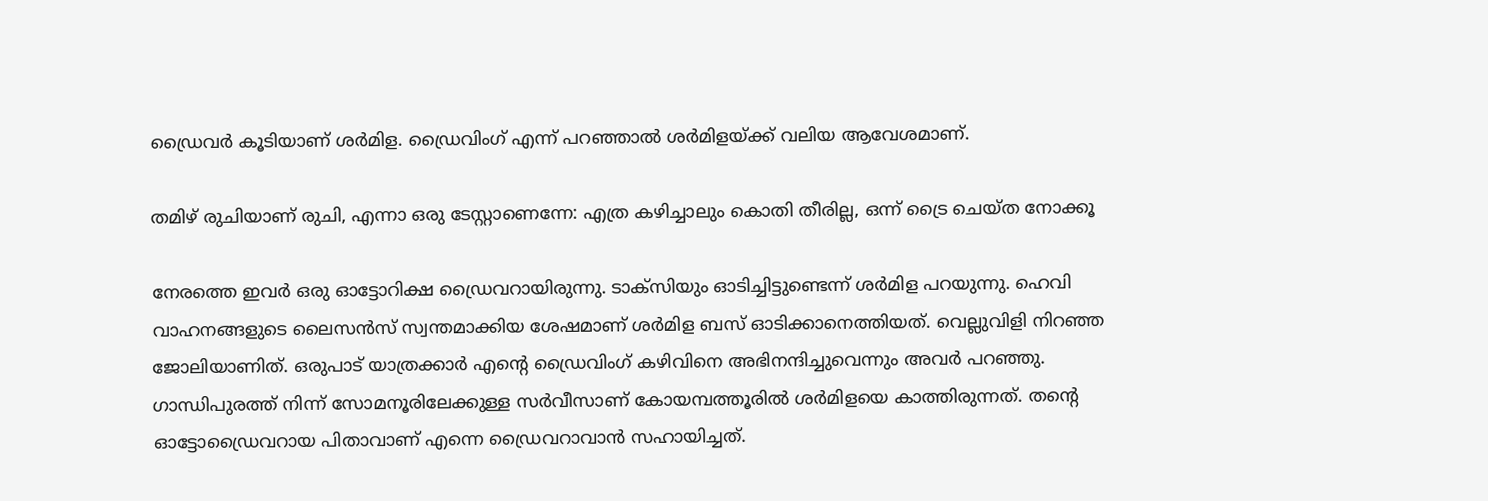ഡ്രൈവര്‍ കൂടിയാണ് ശര്‍മിള. ഡ്രൈവിംഗ് എന്ന് പറഞ്ഞാല്‍ ശര്‍മിളയ്ക്ക് വലിയ ആവേശമാണ്.

തമിഴ് രുചിയാണ് രുചി, എന്നാ ഒരു ടേസ്റ്റാണെന്നേ: എത്ര കഴിച്ചാലും കൊതി തീരില്ല, ഒന്ന് ട്രൈ ചെയ്ത നോക്കൂ

നേരത്തെ ഇവര്‍ ഒരു ഓട്ടോറിക്ഷ ഡ്രൈവറായിരുന്നു. ടാക്‌സിയും ഓടിച്ചിട്ടുണ്ടെന്ന് ശര്‍മിള പറയുന്നു. ഹെവി വാഹനങ്ങളുടെ ലൈസന്‍സ് സ്വന്തമാക്കിയ ശേഷമാണ് ശര്‍മിള ബസ് ഓടിക്കാനെത്തിയത്. വെല്ലുവിളി നിറഞ്ഞ ജോലിയാണിത്. ഒരുപാട് യാത്രക്കാര്‍ എന്റെ ഡ്രൈവിംഗ് കഴിവിനെ അഭിനന്ദിച്ചുവെന്നും അവര്‍ പറഞ്ഞു. ഗാന്ധിപുരത്ത് നിന്ന് സോമനൂരിലേക്കുള്ള സര്‍വീസാണ് കോയമ്പത്തൂരില്‍ ശര്‍മിളയെ കാത്തിരുന്നത്. തന്റെ ഓട്ടോഡ്രൈവറായ പിതാവാണ് എന്നെ ഡ്രൈവറാവാന്‍ സഹായിച്ചത്.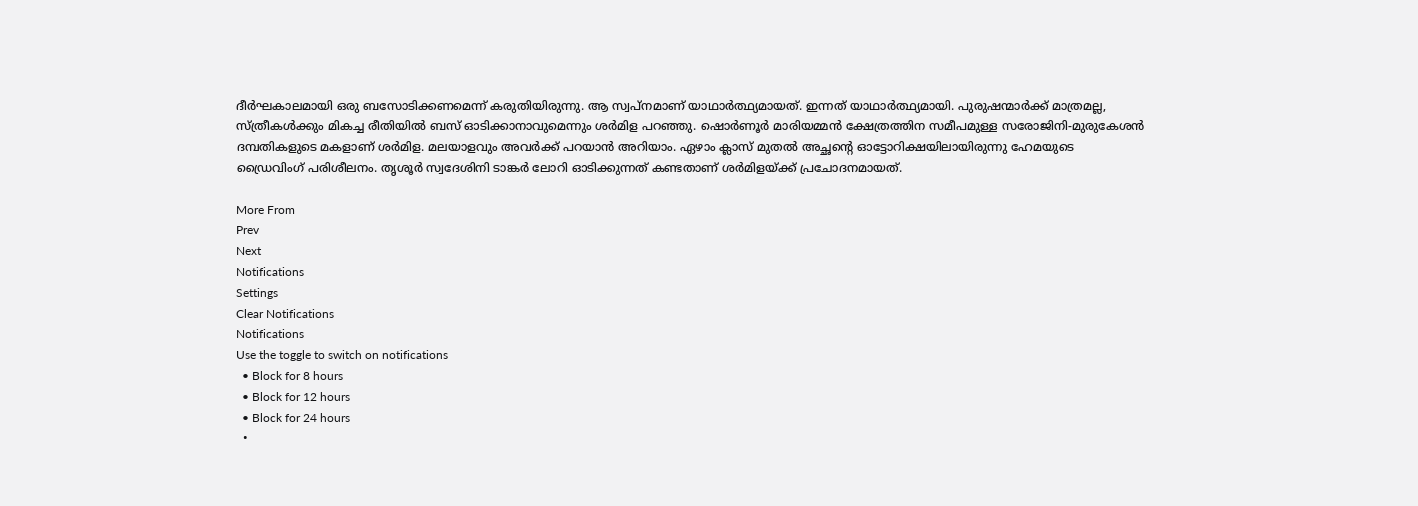ദീര്‍ഘകാലമായി ഒരു ബസോടിക്കണമെന്ന് കരുതിയിരുന്നു. ആ സ്വപ്‌നമാണ് യാഥാര്‍ത്ഥ്യമായത്. ഇന്നത് യാഥാര്‍ത്ഥ്യമായി. പുരുഷന്മാര്‍ക്ക് മാത്രമല്ല, സ്ത്രീകള്‍ക്കും മികച്ച രീതിയില്‍ ബസ് ഓടിക്കാനാവുമെന്നും ശര്‍മിള പറഞ്ഞു. ഷൊര്‍ണൂര്‍ മാരിയമ്മന്‍ ക്ഷേത്രത്തിന സമീപമുള്ള സരോജിനി-മുരുകേശന്‍ ദമ്പതികളുടെ മകളാണ് ശര്‍മിള. മലയാളവും അവര്‍ക്ക് പറയാന്‍ അറിയാം. ഏഴാം ക്ലാസ് മുതല്‍ അച്ഛന്റെ ഓട്ടോറിക്ഷയിലായിരുന്നു ഹേമയുടെ ഡ്രൈവിംഗ് പരിശീലനം. തൃശൂര്‍ സ്വദേശിനി ടാങ്കര്‍ ലോറി ഓടിക്കുന്നത് കണ്ടതാണ് ശര്‍മിളയ്ക്ക് പ്രചോദനമായത്.

More From
Prev
Next
Notifications
Settings
Clear Notifications
Notifications
Use the toggle to switch on notifications
  • Block for 8 hours
  • Block for 12 hours
  • Block for 24 hours
  •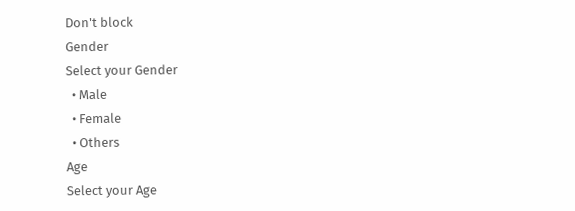Don't block
Gender
Select your Gender
  • Male
  • Female
  • Others
Age
Select your Age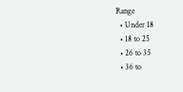Range
  • Under 18
  • 18 to 25
  • 26 to 35
  • 36 to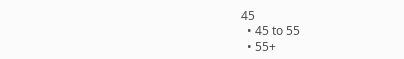45
  • 45 to 55
  • 55+